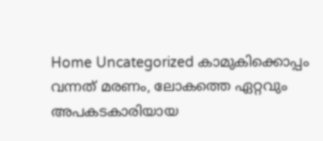Home Uncategorized കാമുകിക്കൊപ്പം വന്നത് മരണം, ലോകത്തെ ഏറ്റവും അപകടകാരിയായ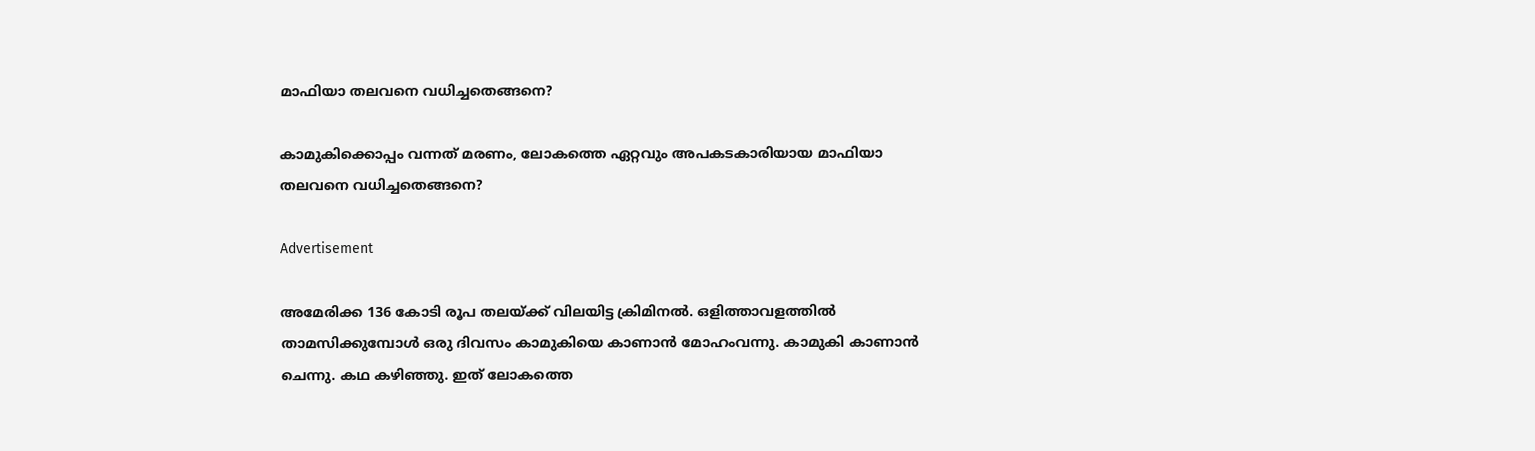മാഫിയാ തലവനെ വധിച്ചതെങ്ങനെ?

കാമുകിക്കൊപ്പം വന്നത് മരണം, ലോകത്തെ ഏറ്റവും അപകടകാരിയായ മാഫിയാ തലവനെ വധിച്ചതെങ്ങനെ?

Advertisement

അമേരിക്ക 136 കോടി രൂപ തലയ്ക്ക് വിലയിട്ട ക്രിമിനല്‍. ഒളിത്താവളത്തില്‍ താമസിക്കുമ്പോള്‍ ഒരു ദിവസം കാമുകിയെ കാണാന്‍ മോഹംവന്നു. കാമുകി കാണാന്‍ ചെന്നു. കഥ കഴിഞ്ഞു. ഇത് ലോകത്തെ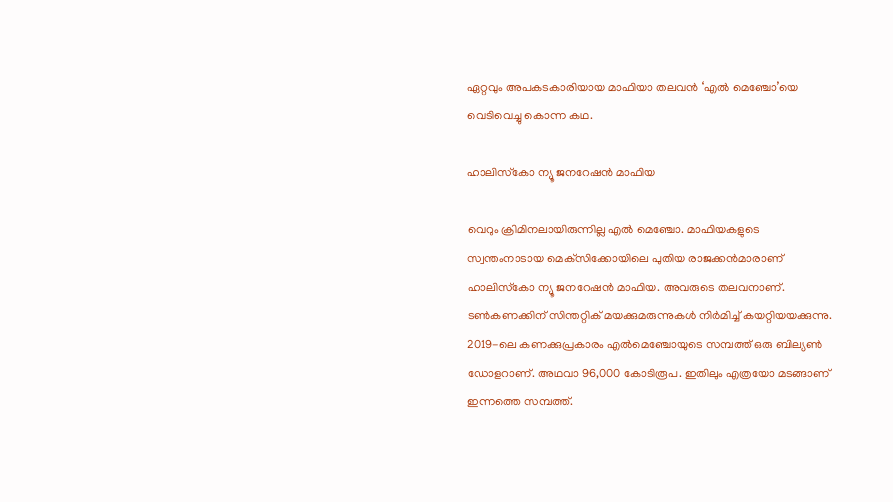ഏറ്റവും അപകടകാരിയായ മാഫിയാ തലവന്‍ ‘എല്‍ മെഞ്ചോ’യെ വെടിവെച്ചു കൊന്ന കഥ.

ഹാലിസ്‌കോ ന്യൂ ജനറേഷന്‍ മാഫിയ

വെറും ക്രിമിനലായിരുന്നില്ല എല്‍ മെഞ്ചോ. മാഫിയകളുടെ സ്വന്തംനാടായ മെക്‌സിക്കോയിലെ പുതിയ രാജക്കന്‍മാരാണ് ഹാലിസ്‌കോ ന്യൂ ജനറേഷന്‍ മാഫിയ. അവരുടെ തലവനാണ്. ടണ്‍കണക്കിന് സിന്തറ്റിക് മയക്കുമരുന്നുകള്‍ നിര്‍മിച്ച് കയറ്റിയയക്കുന്നു. 2019-ലെ കണക്കുപ്രകാരം എല്‍മെഞ്ചോയുടെ സമ്പത്ത് ഒരു ബില്യണ്‍ ഡോളറാണ്. അഥവാ 96,000 കോടിരൂപ. ഇതിലും എത്രയോ മടങ്ങാണ് ഇന്നത്തെ സമ്പത്ത്.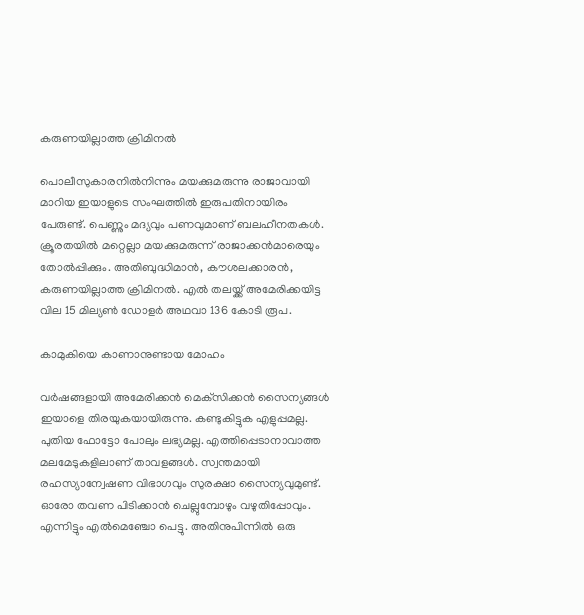കരുണയില്ലാത്ത ക്രിമിനല്‍

പൊലീസുകാരനില്‍നിന്നും മയക്കുമരുന്നു രാജാവായി മാറിയ ഇയാളുടെ സംഘത്തില്‍ ഇരുപതിനായിരം പേരുണ്ട്. പെണ്ണും മദ്യവും പണവുമാണ് ബലഹീനതകള്‍. ക്രൂരതയില്‍ മറ്റെല്ലാ മയക്കുമരുന്ന് രാജാക്കന്‍മാരെയും തോല്‍പ്പിക്കും. അതിബുദ്ധിമാന്‍, കൗശലക്കാരന്‍, കരുണയില്ലാത്ത ക്രിമിനല്‍. എല്‍ തലയ്ക്ക് അമേരിക്കയിട്ട വില 15 മില്യണ്‍ ഡോളര്‍ അഥവാ 136 കോടി രൂപ.

കാമുകിയെ കാണാനുണ്ടായ മോഹം

വര്‍ഷങ്ങളായി അമേരിക്കന്‍ മെക്‌സിക്കന്‍ സൈന്യങ്ങള്‍ ഇയാളെ തിരയുകയായിരുന്നു. കണ്ടുകിട്ടുക എളുപ്പമല്ല. പുതിയ ഫോട്ടോ പോലും ലഭ്യമല്ല. എത്തിപ്പെടാനാവാത്ത മലമേടുകളിലാണ് താവളങ്ങള്‍. സ്വന്തമായി രഹസ്യാന്വേഷണ വിഭാഗവും സുരക്ഷാ സൈന്യവുമുണ്ട്. ഓരോ തവണ പിടിക്കാന്‍ ചെല്ലുമ്പോഴും വഴുതിപ്പോവും. എന്നിട്ടും എല്‍മെഞ്ചോ പെട്ടു. അതിനുപിന്നില്‍ ഒരു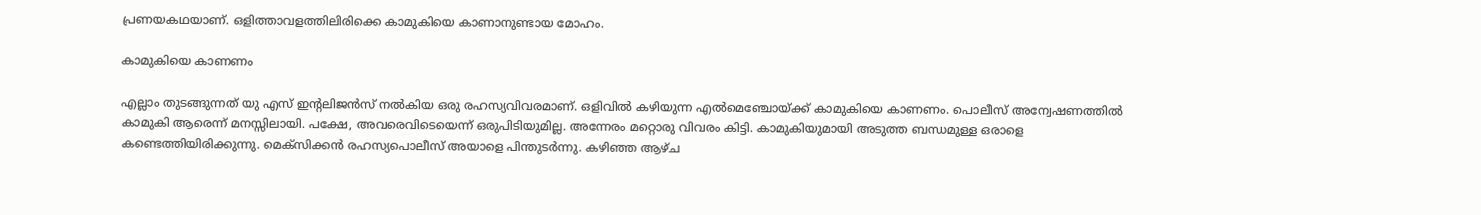പ്രണയകഥയാണ്. ഒളിത്താവളത്തിലിരിക്കെ കാമുകിയെ കാണാനുണ്ടായ മോഹം.

കാമുകിയെ കാണണം

എല്ലാം തുടങ്ങുന്നത് യു എസ് ഇന്റലിജന്‍സ് നല്‍കിയ ഒരു രഹസ്യവിവരമാണ്. ഒളിവില്‍ കഴിയുന്ന എല്‍മെഞ്ചോയ്ക്ക് കാമുകിയെ കാണണം. പൊലീസ് അന്വേഷണത്തില്‍ കാമുകി ആരെന്ന് മനസ്സിലായി. പക്ഷേ, അവരെവിടെയെന്ന് ഒരുപിടിയുമില്ല. അന്നേരം മറ്റൊരു വിവരം കിട്ടി. കാമുകിയുമായി അടുത്ത ബന്ധമുള്ള ഒരാളെ കണ്ടെത്തിയിരിക്കുന്നു. മെക്‌സിക്കന്‍ രഹസ്യപൊലീസ് അയാളെ പിന്തുടര്‍ന്നു. കഴിഞ്ഞ ആഴ്ച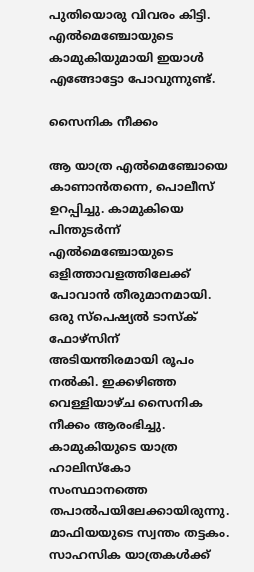പുതിയൊരു വിവരം കിട്ടി. എല്‍മെഞ്ചോയുടെ കാമുകിയുമായി ഇയാള്‍ എങ്ങോട്ടോ പോവുന്നുണ്ട്.

സൈനിക നീക്കം

ആ യാത്ര എല്‍മെഞ്ചോയെ കാണാന്‍തന്നെ, പൊലീസ് ഉറപ്പിച്ചു. കാമുകിയെ പിന്തുടര്‍ന്ന് എല്‍മെഞ്ചോയുടെ ഒളിത്താവളത്തിലേക്ക് പോവാന്‍ തീരുമാനമായി. ഒരു സ്‌പെഷ്യല്‍ ടാസ്‌ക് ഫോഴ്‌സിന് അടിയന്തിരമായി രൂപം നല്‍കി. ഇക്കഴിഞ്ഞ വെള്ളിയാഴ്ച സൈനിക നീക്കം ആരംഭിച്ചു. കാമുകിയുടെ യാത്ര ഹാലിസ്‌കോ സംസ്ഥാനത്തെ തപാല്‍പയിലേക്കായിരുന്നു. മാഫിയയുടെ സ്വന്തം തട്ടകം. സാഹസിക യാത്രകള്‍ക്ക്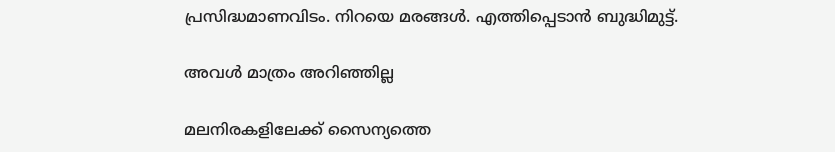പ്രസിദ്ധമാണവിടം. നിറയെ മരങ്ങള്‍. എത്തിപ്പെടാന്‍ ബുദ്ധിമുട്ട്.

അവള്‍ മാത്രം അറിഞ്ഞില്ല

മലനിരകളിലേക്ക് സൈന്യത്തെ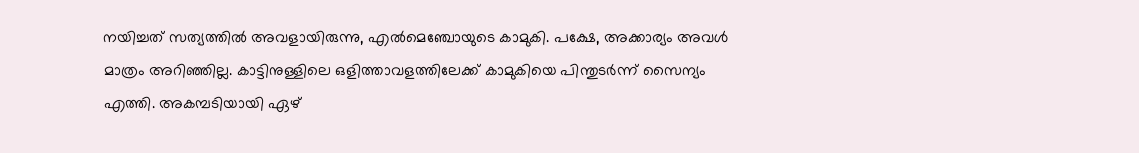നയിച്ചത് സത്യത്തില്‍ അവളായിരുന്നു, എല്‍മെഞ്ചോയുടെ കാമുകി. പക്ഷേ, അക്കാര്യം അവള്‍ മാത്രം അറിഞ്ഞില്ല. കാട്ടിനുള്ളിലെ ഒളിത്താവളത്തിലേക്ക് കാമുകിയെ പിന്തുടര്‍ന്ന് സൈന്യം എത്തി. അകമ്പടിയായി ഏഴ്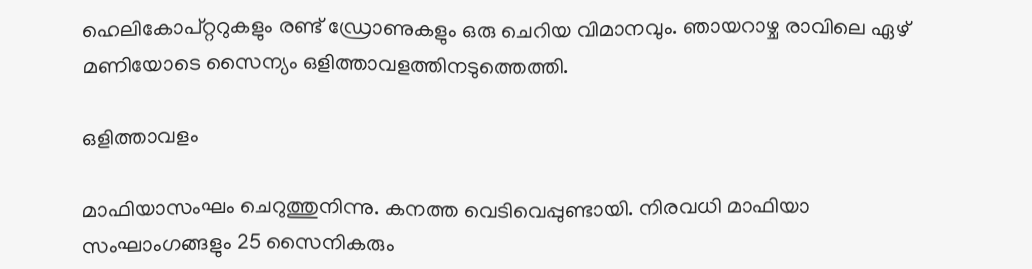ഹെലികോപ്റ്ററുകളും രണ്ട് ഡ്രോണുകളും ഒരു ചെറിയ വിമാനവും. ഞായറാഴ്ച രാവിലെ ഏഴ് മണിയോടെ സൈന്യം ഒളിത്താവളത്തിനടുത്തെത്തി.

ഒളിത്താവളം

മാഫിയാസംഘം ചെറുത്തുനിന്നു. കനത്ത വെടിവെപ്പുണ്ടായി. നിരവധി മാഫിയാ സംഘാംഗങ്ങളും 25 സൈനികരും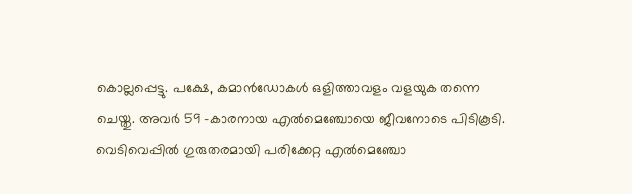കൊല്ലപ്പെട്ടു. പക്ഷേ, കമാന്‍ഡോകള്‍ ഒളിത്താവളം വളയുക തന്നെ ചെയ്തു. അവര്‍ 59 -കാരനായ എല്‍മെഞ്ചോയെ ജീവനോടെ പിടികൂടി. വെടിവെപ്പില്‍ ഗുരുതരമായി പരിക്കേറ്റ എല്‍മെഞ്ചോ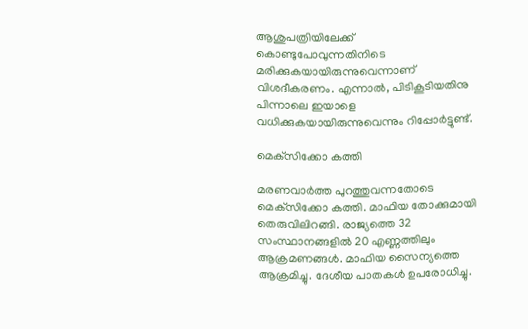ആശുപത്രിയിലേക്ക് കൊണ്ടുപോവുന്നതിനിടെ മരിക്കുകയായിരുന്നുവെന്നാണ് വിശദീകരണം. എന്നാല്‍, പിടികൂടിയതിനു പിന്നാലെ ഇയാളെ വധിക്കുകയായിരുന്നുവെന്നും റിപ്പോര്‍ട്ടുണ്ട്.

മെക്‌സിക്കോ കത്തി

മരണവാര്‍ത്ത പുറത്തുവന്നതോടെ മെക്‌സിക്കോ കത്തി. മാഫിയ തോക്കുമായി തെരുവിലിറങ്ങി. രാജ്യത്തെ 32 സംസ്ഥാനങ്ങളില്‍ 20 എണ്ണത്തിലും ആക്രമണങ്ങള്‍. മാഫിയ സൈന്യത്തെ ആക്രമിച്ചു. ദേശീയ പാതകള്‍ ഉപരോധിച്ചു.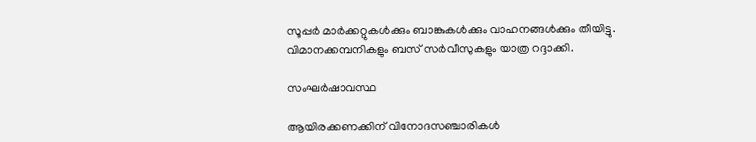സൂപ്പര്‍ മാര്‍ക്കറ്റുകള്‍ക്കും ബാങ്കുകള്‍ക്കും വാഹനങ്ങള്‍ക്കും തീയിട്ടു. വിമാനക്കമ്പനികളും ബസ് സര്‍വീസുകളും യാത്ര റദ്ദാക്കി.

സംഘര്‍ഷാവസ്ഥ

ആയിരക്കണക്കിന് വിനോദസഞ്ചാരികള്‍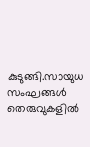കുടുങ്ങി.സായുധ സംഘങ്ങള്‍ തെരുവുകളില്‍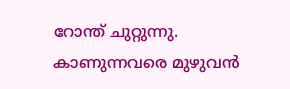റോന്ത് ചുറ്റുന്നു. കാണുന്നവരെ മുഴുവന്‍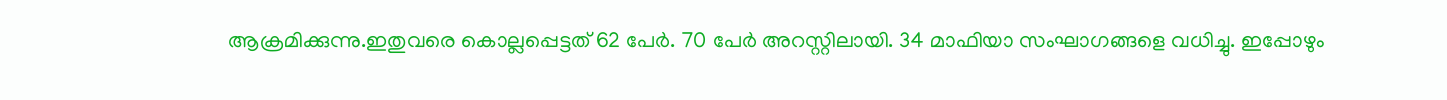ആക്രമിക്കുന്നു.ഇതുവരെ കൊല്ലപ്പെട്ടത് 62 പേര്‍. 70 പേര്‍ അറസ്റ്റിലായി. 34 മാഫിയാ സംഘാഗങ്ങളെ വധിച്ചു. ഇപ്പോഴും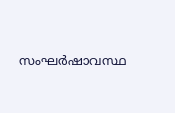സംഘര്‍ഷാവസ്ഥ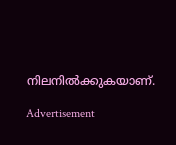നിലനില്‍ക്കുകയാണ്.

Advertisement